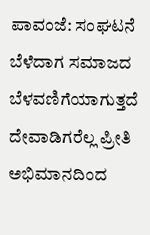ಪಾವಂಜೆ: ಸಂಘಟನೆ ಬೆಳೆದಾಗ ಸಮಾಜದ ಬೆಳವಣಿಗೆಯಾಗುತ್ತದೆ ದೇವಾಡಿಗರೆಲ್ಲ ಪ್ರೀತಿ ಅಭಿಮಾನದಿಂದ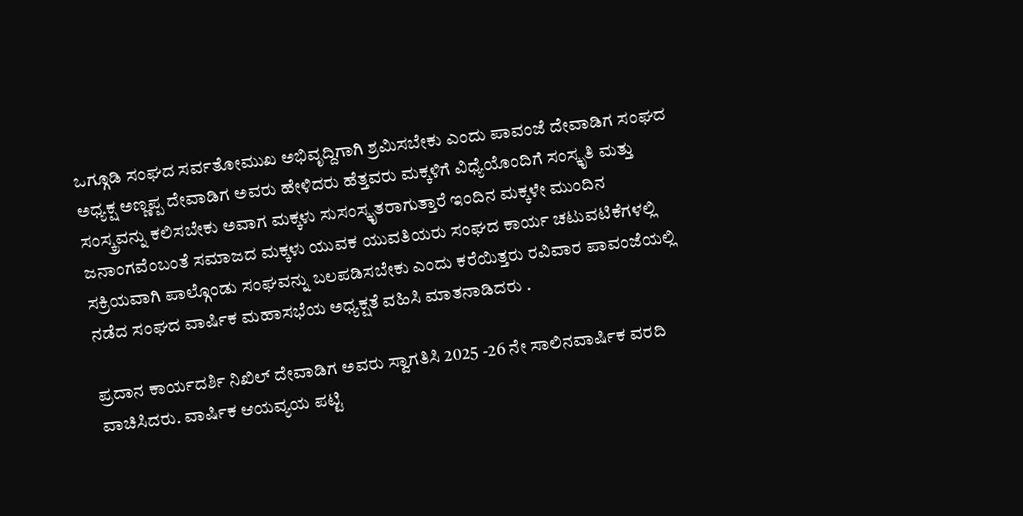ಒಗ್ಗೂಡಿ ಸಂಘದ ಸರ್ವತೋಮುಖ ಅಭಿವೃದ್ದಿಗಾಗಿ ಶ್ರಮಿಸಬೇಕು ಎಂದು ಪಾವಂಜೆ ದೇವಾಡಿಗ ಸಂಘದ ಅಧ್ಯಕ್ಷ ಅಣ್ಣಪ್ಪ ದೇವಾಡಿಗ ಅವರು ಹೇಳಿದರು ಹೆತ್ತವರು ಮಕ್ಕಳಿಗೆ ವಿಧ್ಯೆಯೊಂದಿಗೆ ಸಂಸ್ಕೃತಿ ಮತ್ತು ಸಂಸ್ಕ್ರವನ್ನು ಕಲಿಸಬೇಕು ಅವಾಗ ಮಕ್ಕಳು ಸುಸಂಸ್ಕೃತರಾಗುತ್ತಾರೆ ಇಂದಿನ ಮಕ್ಕಳೇ ಮುಂದಿನ ಜನಾಂಗವೆಂಬಂತೆ ಸಮಾಜದ ಮಕ್ಕಳು ಯುವಕ ಯುವತಿಯರು ಸಂಘದ ಕಾರ್ಯ ಚಟುವಟಿಕೆಗಳಲ್ಲಿ ಸಕ್ರಿಯವಾಗಿ ಪಾಲ್ಗೊಂಡು ಸಂಘವನ್ನು ಬಲಪಡಿಸಬೇಕು ಎಂದು ಕರೆಯಿತ್ತರು ರವಿವಾರ ಪಾವಂಜೆಯಲ್ಲಿ ನಡೆದ ಸಂಘದ ವಾರ್ಷಿಕ ಮಹಾಸಭೆಯ ಅಧ್ಯಕ್ಷತೆ ವಹಿಸಿ ಮಾತನಾಡಿದರು .

ಪ್ರದಾನ ಕಾರ್ಯದರ್ಶಿ ನಿಖಿಲ್ ದೇವಾಡಿಗ ಅವರು ಸ್ವಾಗತಿಸಿ 2025 -26 ನೇ ಸಾಲಿನವಾರ್ಷಿಕ ವರದಿ ವಾಚಿಸಿದರು. ವಾರ್ಷಿಕ ಆಯವ್ಯಯ ಪಟ್ಟಿ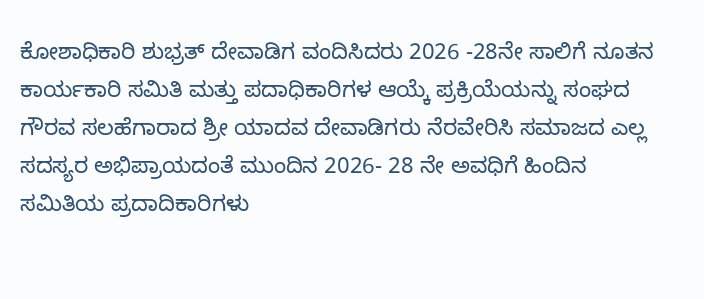ಕೋಶಾಧಿಕಾರಿ ಶುಭ್ರತ್ ದೇವಾಡಿಗ ವಂದಿಸಿದರು 2026 -28ನೇ ಸಾಲಿಗೆ ನೂತನ ಕಾರ್ಯಕಾರಿ ಸಮಿತಿ ಮತ್ತು ಪದಾಧಿಕಾರಿಗಳ ಆಯ್ಕೆ ಪ್ರಕ್ರಿಯೆಯನ್ನು ಸಂಘದ ಗೌರವ ಸಲಹೆಗಾರಾದ ಶ್ರೀ ಯಾದವ ದೇವಾಡಿಗರು ನೆರವೇರಿಸಿ ಸಮಾಜದ ಎಲ್ಲ ಸದಸ್ಯರ ಅಭಿಪ್ರಾಯದಂತೆ ಮುಂದಿನ 2026- 28 ನೇ ಅವಧಿಗೆ ಹಿಂದಿನ ಸಮಿತಿಯ ಪ್ರದಾದಿಕಾರಿಗಳು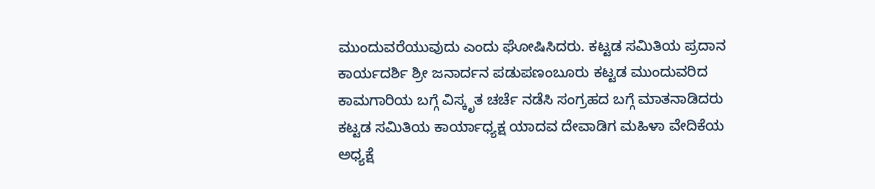ಮುಂದುವರೆಯುವುದು ಎಂದು ಘೋಷಿಸಿದರು. ಕಟ್ಟಡ ಸಮಿತಿಯ ಪ್ರದಾನ ಕಾರ್ಯದರ್ಶಿ ಶ್ರೀ ಜನಾರ್ದನ ಪಡುಪಣಂಬೂರು ಕಟ್ಟಡ ಮುಂದುವರಿದ ಕಾಮಗಾರಿಯ ಬಗ್ಗೆ ವಿಸ್ಕೃತ ಚರ್ಚೆ ನಡೆಸಿ ಸಂಗ್ರಹದ ಬಗ್ಗೆ ಮಾತನಾಡಿದರು ಕಟ್ಟಡ ಸಮಿತಿಯ ಕಾರ್ಯಾಧ್ಯಕ್ಷ ಯಾದವ ದೇವಾಡಿಗ ಮಹಿಳಾ ವೇದಿಕೆಯ ಅಧ್ಯಕ್ಷೆ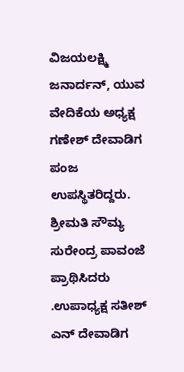ವಿಜಯಲಕ್ಷ್ಮಿ ಜನಾರ್ದನ್, ಯುವ ವೇದಿಕೆಯ ಅಧ್ಯಕ್ಷ ಗಣೇಶ್ ದೇವಾಡಿಗ ಪಂಜ ಉಪಸ್ಥಿತರಿದ್ದರು. ಶ್ರೀಮತಿ ಸೌಮ್ಯ ಸುರೇಂದ್ರ ಪಾವಂಜೆ ಪ್ರಾಥಿಸಿದರು .ಉಪಾಧ್ಯಕ್ಷ ಸತೀಶ್ ಎನ್ ದೇವಾಡಿಗ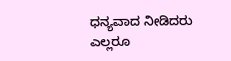ಧನ್ಯವಾದ ನೀಡಿದರು ಎಲ್ಲರೂ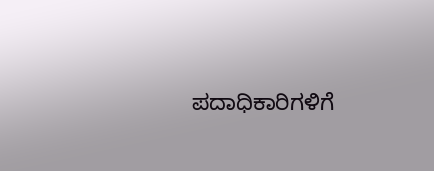ಪದಾಧಿಕಾರಿಗಳಿಗೆ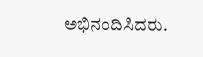ಅಭಿನಂದಿಸಿದರು.